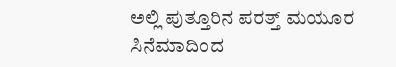ಅಲ್ಲಿ ಪುತ್ತೂರಿನ ಪರತ್ತ್ ಮಯೂರ ಸಿನೆಮಾದಿಂದ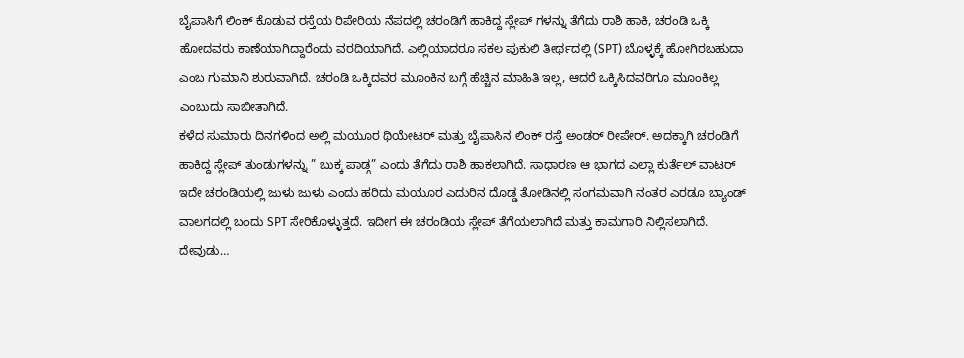ಬೈಪಾಸಿಗೆ ಲಿಂಕ್ ಕೊಡುವ ರಸ್ತೆಯ ರಿಪೇರಿಯ ನೆಪದಲ್ಲಿ ಚರಂಡಿಗೆ ಹಾಕಿದ್ದ ಸ್ಲೇಪ್ ಗಳನ್ನು ತೆಗೆದು ರಾಶಿ ಹಾಕಿ, ಚರಂಡಿ ಒಕ್ಕಿ ಹೋದವರು ಕಾಣೆಯಾಗಿದ್ದಾರೆಂದು ವರದಿಯಾಗಿದೆ. ಎಲ್ಲಿಯಾದರೂ ಸಕಲ ಪುಕುಲಿ ತೀರ್ಥದಲ್ಲಿ (SPT) ಬೊಳ್ಳಕ್ಕೆ ಹೋಗಿರಬಹುದಾ ಎಂಬ ಗುಮಾನಿ ಶುರುವಾಗಿದೆ. ಚರಂಡಿ ಒಕ್ಕಿದವರ ಮೂಂಕಿನ ಬಗ್ಗೆ ಹೆಚ್ಚಿನ ಮಾಹಿತಿ ಇಲ್ಲ, ಆದರೆ ಒಕ್ಕಿಸಿದವರಿಗೂ ಮೂಂಕಿಲ್ಲ ಎಂಬುದು ಸಾಬೀತಾಗಿದೆ.
ಕಳೆದ ಸುಮಾರು ದಿನಗಳಿಂದ ಅಲ್ಲಿ ಮಯೂರ ಥಿಯೇಟರ್ ಮತ್ತು ಬೈಪಾಸಿನ ಲಿಂಕ್ ರಸ್ತೆ ಅಂಡರ್ ರೀಪೇರ್. ಅದಕ್ಕಾಗಿ ಚರಂಡಿಗೆ ಹಾಕಿದ್ದ ಸ್ಲೇಪ್ ತುಂಡುಗಳನ್ನು ” ಬುಕ್ಕ ಪಾಡ್ಗ” ಎಂದು ತೆಗೆದು ರಾಶಿ ಹಾಕಲಾಗಿದೆ. ಸಾಧಾರಣ ಆ ಭಾಗದ ಎಲ್ಲಾ ಕುರ್ತೆಲ್ ವಾಟರ್ ಇದೇ ಚರಂಡಿಯಲ್ಲಿ ಜುಳು ಜುಳು ಎಂದು ಹರಿದು ಮಯೂರ ಎದುರಿನ ದೊಡ್ಡ ತೋಡಿನಲ್ಲಿ ಸಂಗಮವಾಗಿ ನಂತರ ಎರಡೂ ಬ್ಯಾಂಡ್ ವಾಲಗದಲ್ಲಿ ಬಂದು SPT ಸೇರಿಕೊಳ್ಳುತ್ತದೆ. ಇದೀಗ ಈ ಚರಂಡಿಯ ಸ್ಲೇಪ್ ತೆಗೆಯಲಾಗಿದೆ ಮತ್ತು ಕಾಮಗಾರಿ ನಿಲ್ಲಿಸಲಾಗಿದೆ. ದೇವುಡು…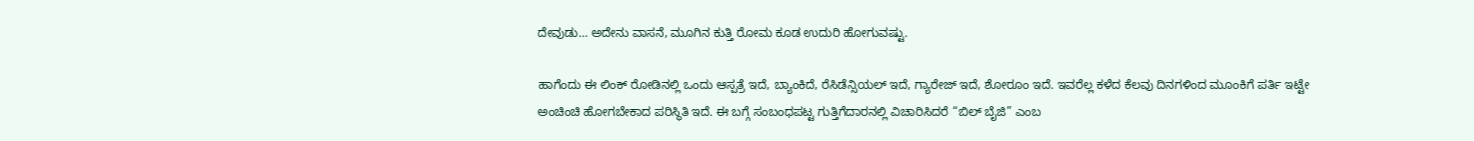ದೇವುಡು… ಅದೇನು ವಾಸನೆ, ಮೂಗಿನ ಕುತ್ತಿ ರೋಮ ಕೂಡ ಉದುರಿ ಹೋಗುವಷ್ಟು.

ಹಾಗೆಂದು ಈ ಲಿಂಕ್ ರೋಡಿನಲ್ಲಿ ಒಂದು ಆಸ್ಪತ್ರೆ ಇದೆ, ಬ್ಯಾಂಕಿದೆ, ರೆಸಿಡೆನ್ಸಿಯಲ್ ಇದೆ, ಗ್ಯಾರೇಜ್ ಇದೆ, ಶೋರೂಂ ಇದೆ. ಇವರೆಲ್ಲ ಕಳೆದ ಕೆಲವು ದಿನಗಳಿಂದ ಮೂಂಕಿಗೆ ಪರ್ತಿ ಇಟ್ಟೇ ಅಂಚಿಂಚಿ ಹೋಗಬೇಕಾದ ಪರಿಸ್ಥಿತಿ ಇದೆ. ಈ ಬಗ್ಗೆ ಸಂಬಂಧಪಟ್ಟ ಗುತ್ತಿಗೆದಾರನಲ್ಲಿ ವಿಚಾರಿಸಿದರೆ “ಬಿಲ್ ಬೈಜಿ” ಎಂಬ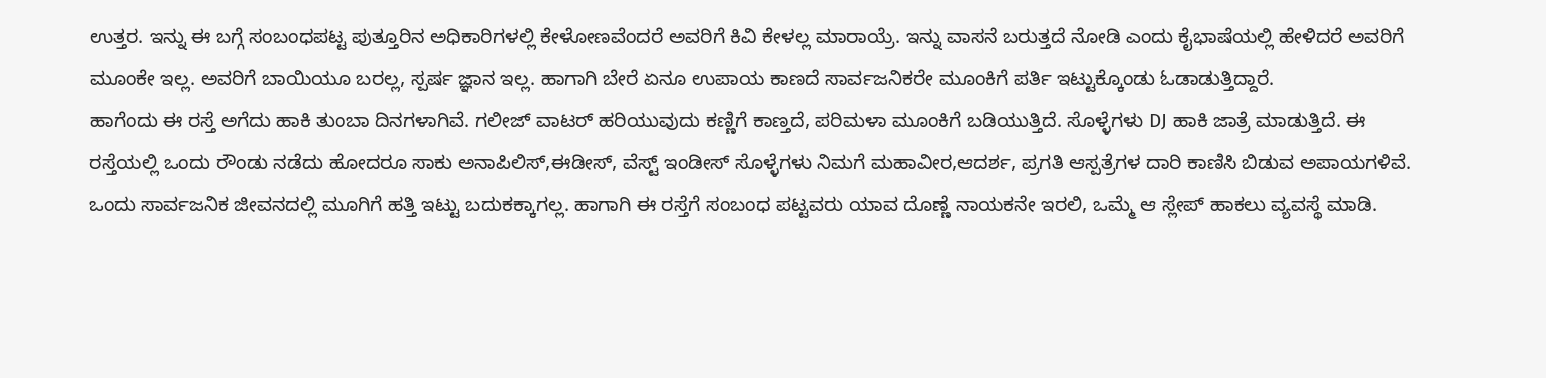ಉತ್ತರ. ಇನ್ನು ಈ ಬಗ್ಗೆ ಸಂಬಂಧಪಟ್ಟ ಪುತ್ತೂರಿನ ಅಧಿಕಾರಿಗಳಲ್ಲಿ ಕೇಳೋಣವೆಂದರೆ ಅವರಿಗೆ ಕಿವಿ ಕೇಳಲ್ಲ ಮಾರಾಯ್ರೆ. ಇನ್ನು ವಾಸನೆ ಬರುತ್ತದೆ ನೋಡಿ ಎಂದು ಕೈಭಾಷೆಯಲ್ಲಿ ಹೇಳಿದರೆ ಅವರಿಗೆ ಮೂಂಕೇ ಇಲ್ಲ. ಅವರಿಗೆ ಬಾಯಿಯೂ ಬರಲ್ಲ, ಸ್ಪರ್ಷ ಜ್ಞಾನ ಇಲ್ಲ. ಹಾಗಾಗಿ ಬೇರೆ ಏನೂ ಉಪಾಯ ಕಾಣದೆ ಸಾರ್ವಜನಿಕರೇ ಮೂಂಕಿಗೆ ಪರ್ತಿ ಇಟ್ಟುಕ್ಕೊಂಡು ಓಡಾಡುತ್ತಿದ್ದಾರೆ.
ಹಾಗೆಂದು ಈ ರಸ್ತೆ ಅಗೆದು ಹಾಕಿ ತುಂಬಾ ದಿನಗಳಾಗಿವೆ. ಗಲೀಜ್ ವಾಟರ್ ಹರಿಯುವುದು ಕಣ್ಣಿಗೆ ಕಾಣ್ತದೆ, ಪರಿಮಳಾ ಮೂಂಕಿಗೆ ಬಡಿಯುತ್ತಿದೆ. ಸೊಳ್ಳೆಗಳು DJ ಹಾಕಿ ಜಾತ್ರೆ ಮಾಡುತ್ತಿದೆ. ಈ ರಸ್ತೆಯಲ್ಲಿ ಒಂದು ರೌಂಡು ನಡೆದು ಹೋದರೂ ಸಾಕು ಅನಾಪಿಲಿಸ್,ಈಡೀಸ್, ವೆಸ್ಟ್ ಇಂಡೀಸ್ ಸೊಳ್ಳೆಗಳು ನಿಮಗೆ ಮಹಾವೀರ,ಆದರ್ಶ, ಪ್ರಗತಿ ಆಸ್ಪತ್ರೆಗಳ ದಾರಿ ಕಾಣಿಸಿ ಬಿಡುವ ಅಪಾಯಗಳಿವೆ. ಒಂದು ಸಾರ್ವಜನಿಕ ಜೀವನದಲ್ಲಿ ಮೂಗಿಗೆ ಹತ್ತಿ ಇಟ್ಟು ಬದುಕಕ್ಕಾಗಲ್ಲ. ಹಾಗಾಗಿ ಈ ರಸ್ತೆಗೆ ಸಂಬಂಧ ಪಟ್ಟವರು ಯಾವ ದೊಣ್ಣೆ ನಾಯಕನೇ ಇರಲಿ, ಒಮ್ಮೆ ಆ ಸ್ಲೇಪ್ ಹಾಕಲು ವ್ಯವಸ್ಥೆ ಮಾಡಿ.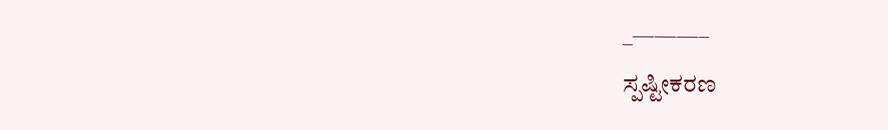_———–
ಸ್ಪಷ್ಟೀಕರಣ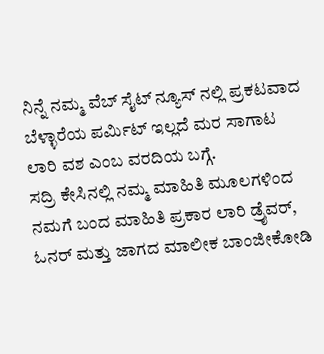ನಿನ್ನೆ ನಮ್ಮ ವೆಬ್ ಸೈಟ್ ನ್ಯೂಸ್ ನಲ್ಲಿ ಪ್ರಕಟವಾದ ಬೆಳ್ಳಾರೆಯ ಪರ್ಮಿಟ್ ಇಲ್ಲದೆ ಮರ ಸಾಗಾಟ ಲಾರಿ ವಶ ಎಂಬ ವರದಿಯ ಬಗ್ಗೆ.
ಸದ್ರಿ ಕೇಸಿನಲ್ಲಿ ನಮ್ಮ ಮಾಹಿತಿ ಮೂಲಗಳಿಂದ ನಮಗೆ ಬಂದ ಮಾಹಿತಿ ಪ್ರಕಾರ ಲಾರಿ ಡ್ರೈವರ್, ಓನರ್ ಮತ್ತು ಜಾಗದ ಮಾಲೀಕ ಬಾಂಜೀಕೋಡಿ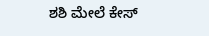ಶಶಿ ಮೇಲೆ ಕೇಸ್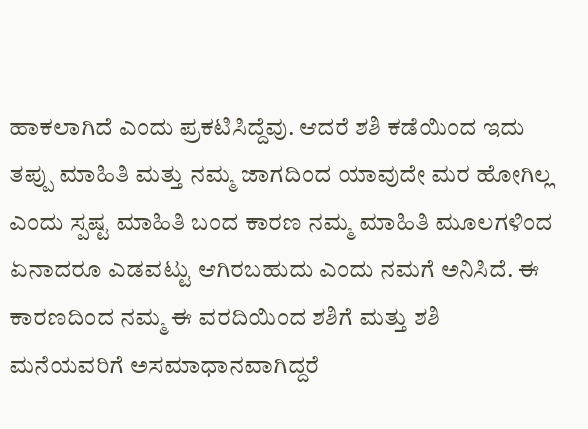ಹಾಕಲಾಗಿದೆ ಎಂದು ಪ್ರಕಟಿಸಿದ್ದೆವು. ಆದರೆ ಶಶಿ ಕಡೆಯಿಂದ ಇದು ತಪ್ಪು ಮಾಹಿತಿ ಮತ್ತು ನಮ್ಮ ಜಾಗದಿಂದ ಯಾವುದೇ ಮರ ಹೋಗಿಲ್ಲ ಎಂದು ಸ್ಪಷ್ಟ ಮಾಹಿತಿ ಬಂದ ಕಾರಣ ನಮ್ಮ ಮಾಹಿತಿ ಮೂಲಗಳಿಂದ ಏನಾದರೂ ಎಡವಟ್ಟು ಆಗಿರಬಹುದು ಎಂದು ನಮಗೆ ಅನಿಸಿದೆ. ಈ ಕಾರಣದಿಂದ ನಮ್ಮ ಈ ವರದಿಯಿಂದ ಶಶಿಗೆ ಮತ್ತು ಶಶಿ ಮನೆಯವರಿಗೆ ಅಸಮಾಧಾನವಾಗಿದ್ದರೆ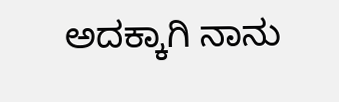ಅದಕ್ಕಾಗಿ ನಾನು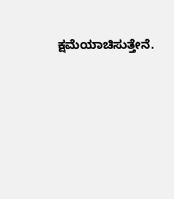ಕ್ಷಮೆಯಾಚಿಸುತ್ತೇನೆ.